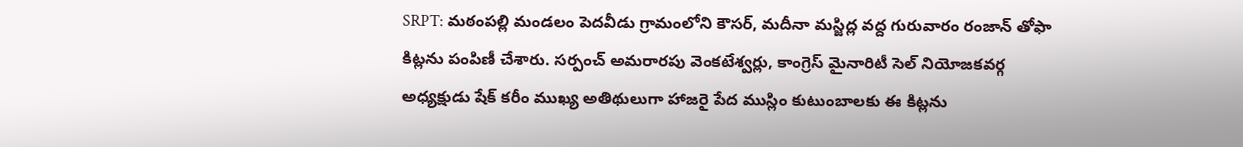SRPT: మఠంపల్లి మండలం పెదవీడు గ్రామంలోని కౌసర్, మదీనా మస్జిద్ల వద్ద గురువారం రంజాన్ తోఫా కిట్లను పంపిణీ చేశారు. సర్పంచ్ అమరారపు వెంకటేశ్వర్లు, కాంగ్రెస్ మైనారిటీ సెల్ నియోజకవర్గ అధ్యక్షుడు షేక్ కరీం ముఖ్య అతిథులుగా హాజరై పేద ముస్లిం కుటుంబాలకు ఈ కిట్లను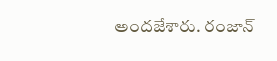అందజేశారు. రంజాన్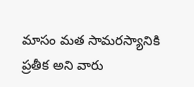మాసం మత సామరస్యానికి ప్రతీక అని వారు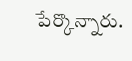పేర్కొన్నారు.